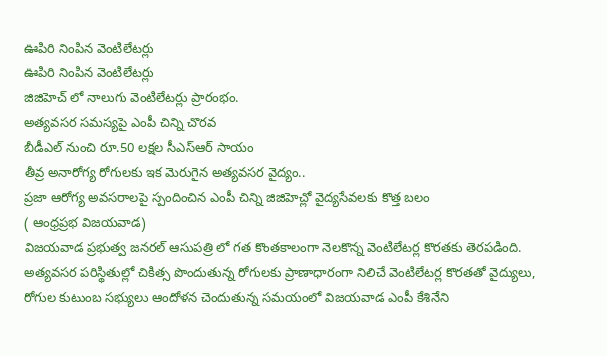ఊపిరి నింపిన వెంటిలేటర్లు
ఊపిరి నింపిన వెంటిలేటర్లు
జిజిహెచ్ లో నాలుగు వెంటిలేటర్లు ప్రారంభం.
అత్యవసర సమస్యపై ఎంపీ చిన్ని చొరవ
బీడీఎల్ నుంచి రూ.50 లక్షల సీఎస్ఆర్ సాయం
తీవ్ర అనారోగ్య రోగులకు ఇక మెరుగైన అత్యవసర వైద్యం..
ప్రజా ఆరోగ్య అవసరాలపై స్పందించిన ఎంపీ చిన్ని జిజిహెచ్లో వైద్యసేవలకు కొత్త బలం
( ఆంధ్రప్రభ విజయవాడ)
విజయవాడ ప్రభుత్వ జనరల్ ఆసుపత్రి లో గత కొంతకాలంగా నెలకొన్న వెంటిలేటర్ల కొరతకు తెరపడింది. అత్యవసర పరిస్థితుల్లో చికిత్స పొందుతున్న రోగులకు ప్రాణాధారంగా నిలిచే వెంటిలేటర్ల కొరతతో వైద్యులు, రోగుల కుటుంబ సభ్యులు ఆందోళన చెందుతున్న సమయంలో విజయవాడ ఎంపీ కేశినేని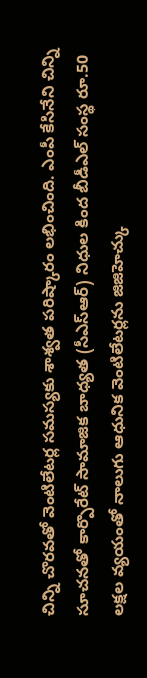చిన్ని చొరవతో వెంటిలేటర్ల సమస్యకు శాశ్వత పరిష్కారం లభించింది. ఎంపీ కేసినేని చిన్ని సూచనతో కార్పొరేట్ సామాజిక బాధ్యత (సీఎస్ఆర్) నిధుల కింద బీడీఎల్ సంస్థ రూ.50 లక్షల వ్యయంతో నాలుగు ఆధునిక వెంటిలేటర్లను జిజిహెచ్కు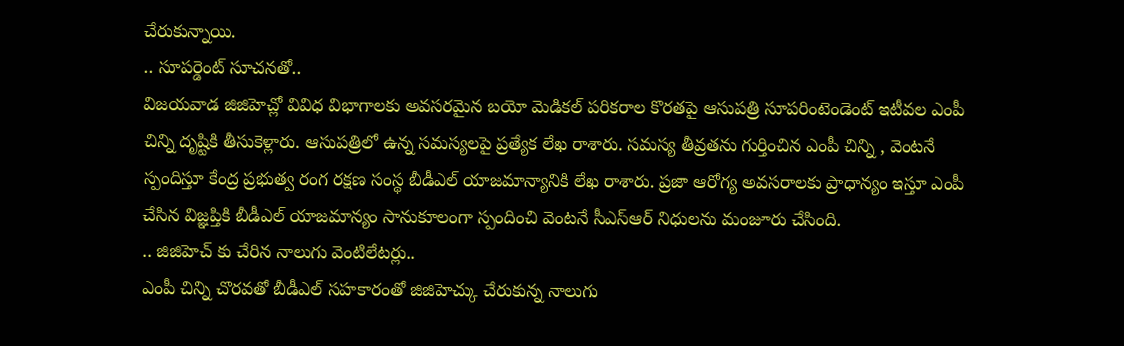చేరుకున్నాయి.
.. సూపర్డెంట్ సూచనతో..
విజయవాడ జిజిహెచ్లో వివిధ విభాగాలకు అవసరమైన బయో మెడికల్ పరికరాల కొరతపై ఆసుపత్రి సూపరింటెండెంట్ ఇటీవల ఎంపీ చిన్ని దృష్టికి తీసుకెళ్లారు. ఆసుపత్రిలో ఉన్న సమస్యలపై ప్రత్యేక లేఖ రాశారు. సమస్య తీవ్రతను గుర్తించిన ఎంపీ చిన్ని , వెంటనే స్పందిస్తూ కేంద్ర ప్రభుత్వ రంగ రక్షణ సంస్థ బీడీఎల్ యాజమాన్యానికి లేఖ రాశారు. ప్రజా ఆరోగ్య అవసరాలకు ప్రాధాన్యం ఇస్తూ ఎంపీ చేసిన విజ్ఞప్తికి బీడీఎల్ యాజమాన్యం సానుకూలంగా స్పందించి వెంటనే సీఎస్ఆర్ నిధులను మంజూరు చేసింది.
.. జిజిహెచ్ కు చేరిన నాలుగు వెంటిలేటర్లు..
ఎంపీ చిన్ని చొరవతో బీడీఎల్ సహకారంతో జిజిహెచ్కు చేరుకున్న నాలుగు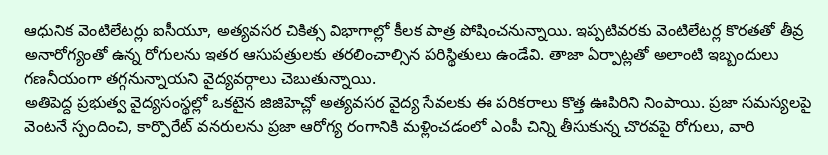ఆధునిక వెంటిలేటర్లు ఐసీయూ, అత్యవసర చికిత్స విభాగాల్లో కీలక పాత్ర పోషించనున్నాయి. ఇప్పటివరకు వెంటిలేటర్ల కొరతతో తీవ్ర అనారోగ్యంతో ఉన్న రోగులను ఇతర ఆసుపత్రులకు తరలించాల్సిన పరిస్థితులు ఉండేవి. తాజా ఏర్పాట్లతో అలాంటి ఇబ్బందులు గణనీయంగా తగ్గనున్నాయని వైద్యవర్గాలు చెబుతున్నాయి.
అతిపెద్ద ప్రభుత్వ వైద్యసంస్థల్లో ఒకటైన జిజిహెచ్లో అత్యవసర వైద్య సేవలకు ఈ పరికరాలు కొత్త ఊపిరిని నింపాయి. ప్రజా సమస్యలపై వెంటనే స్పందించి, కార్పొరేట్ వనరులను ప్రజా ఆరోగ్య రంగానికి మళ్లించడంలో ఎంపీ చిన్ని తీసుకున్న చొరవపై రోగులు, వారి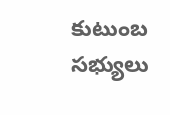కుటుంబ సభ్యులు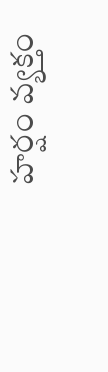హర్షం వ్యక్తం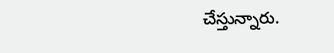చేస్తున్నారు.